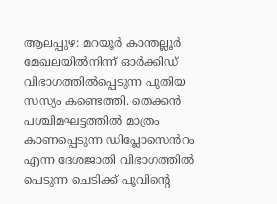ആലപ്പുഴ: മറയൂർ കാന്തല്ലൂർ മേഖലയിൽനിന്ന് ഓർക്കിഡ് വിഭാഗത്തിൽപ്പെടുന്ന പുതിയ സസ്യം കണ്ടെത്തി. തെക്കൻ പശ്ചിമഘട്ടത്തിൽ മാത്രം കാണപ്പെടുന്ന ഡിപ്ലോസെൻറം എന്ന ദേശജാതി വിഭാഗത്തിൽ പെടുന്ന ചെടിക്ക് പൂവിന്റെ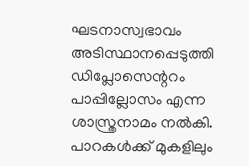ഘടനാസ്വഭാവം അടിസ്ഥാനപ്പെടുത്തി ഡിപ്ലോസെന്ററം പാപ്പില്ലോസം എന്ന ശാസ്ത്രനാമം നൽകി.
പാറകൾക്ക് മുകളിലും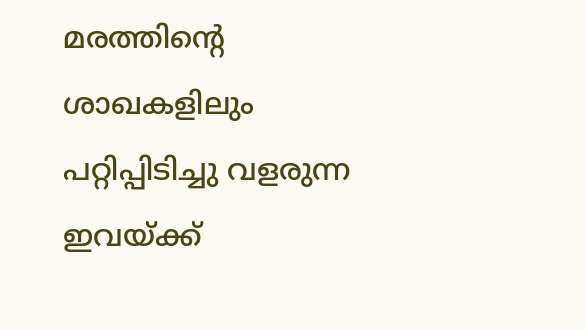മരത്തിന്റെ ശാഖകളിലും പറ്റിപ്പിടിച്ചു വളരുന്ന ഇവയ്ക്ക്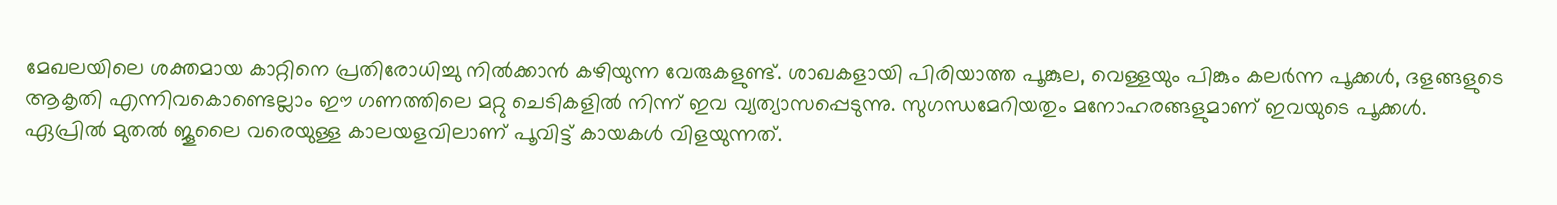മേഖലയിലെ ശക്തമായ കാറ്റിനെ പ്രതിരോധിച്ചു നിൽക്കാൻ കഴിയുന്ന വേരുകളുണ്ട്. ശാഖകളായി പിരിയാത്ത പൂങ്കുല, വെള്ളയും പിങ്കും കലർന്ന പൂക്കൾ, ദളങ്ങളുടെ ആകൃതി എന്നിവകൊണ്ടെല്ലാം ഈ ഗണത്തിലെ മറ്റു ചെടികളിൽ നിന്ന് ഇവ വ്യത്യാസപ്പെടുന്നു. സുഗന്ധമേറിയതും മനോഹരങ്ങളുമാണ് ഇവയുടെ പൂക്കൾ.
ഏപ്രിൽ മുതൽ ജൂലൈ വരെയുള്ള കാലയളവിലാണ് പൂവിട്ട് കായകൾ വിളയുന്നത്.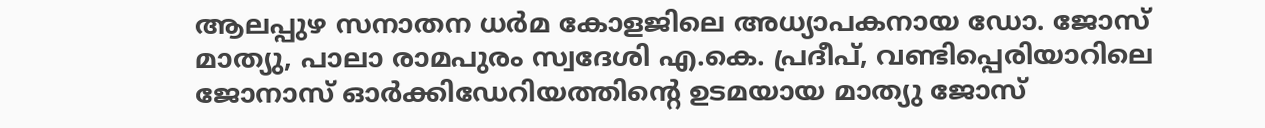ആലപ്പുഴ സനാതന ധർമ കോളജിലെ അധ്യാപകനായ ഡോ. ജോസ് മാത്യു, പാലാ രാമപുരം സ്വദേശി എ.കെ. പ്രദീപ്, വണ്ടിപ്പെരിയാറിലെ ജോനാസ് ഓർക്കിഡേറിയത്തിന്റെ ഉടമയായ മാത്യു ജോസ്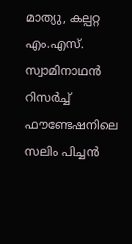മാത്യു, കല്പറ്റ എം.എസ്. സ്വാമിനാഥൻ റിസർച്ച് ഫൗണ്ടേഷനിലെ സലിം പിച്ചൻ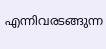എന്നിവരടങ്ങുന്ന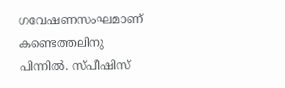ഗവേഷണസംഘമാണ് കണ്ടെത്തലിനു പിന്നിൽ. സ്പീഷിസ്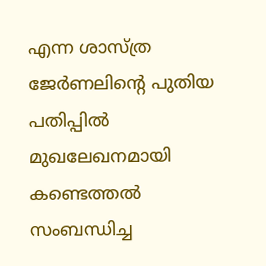എന്ന ശാസ്ത്ര ജേർണലിന്റെ പുതിയ പതിപ്പിൽ മുഖലേഖനമായി കണ്ടെത്തൽ സംബന്ധിച്ച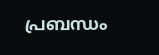പ്രബന്ധം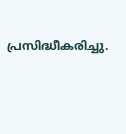പ്രസിദ്ധീകരിച്ചു.